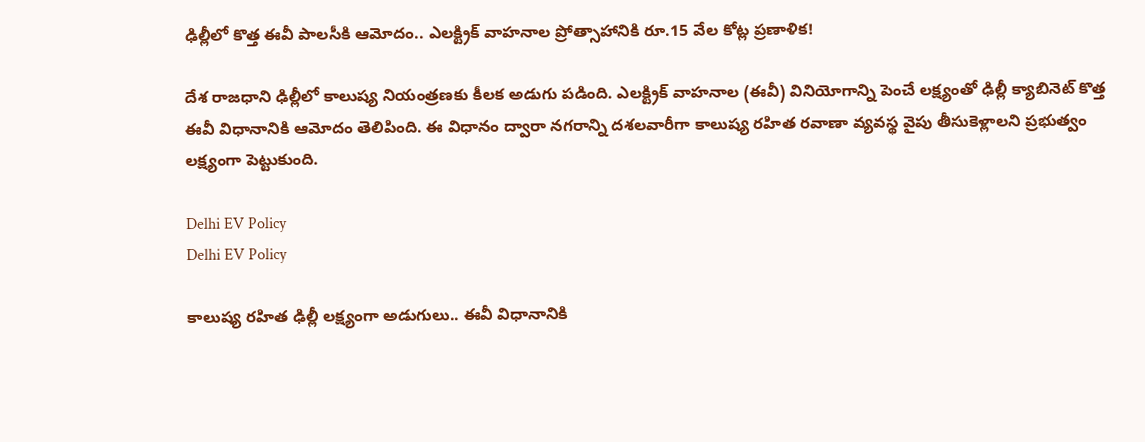ఢిల్లీలో కొత్త ఈవీ పాలసీకి ఆమోదం.. ఎలక్ట్రిక్ వాహనాల ప్రోత్సాహానికి రూ.15 వేల కోట్ల ప్రణాళిక!

దేశ రాజధాని ఢిల్లీలో కాలుష్య నియంత్రణకు కీలక అడుగు పడింది. ఎలక్ట్రిక్ వాహనాల (ఈవీ) వినియోగాన్ని పెంచే లక్ష్యంతో ఢిల్లీ క్యాబినెట్ కొత్త ఈవీ విధానానికి ఆమోదం తెలిపింది. ఈ విధానం ద్వారా నగరాన్ని దశలవారీగా కాలుష్య రహిత రవాణా వ్యవస్థ వైపు తీసుకెళ్లాలని ప్రభుత్వం లక్ష్యంగా పెట్టుకుంది.

Delhi EV Policy
Delhi EV Policy

కాలుష్య రహిత ఢిల్లీ లక్ష్యంగా అడుగులు.. ఈవీ విధానానికి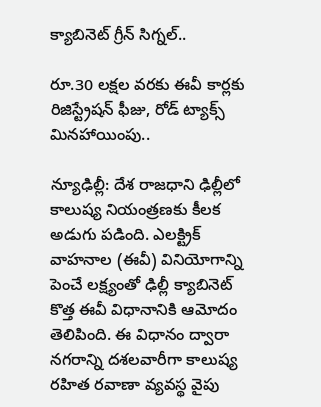క్యాబినెట్ గ్రీన్ సిగ్నల్..

రూ.30 లక్షల వరకు ఈవీ కార్లకు రిజిస్ట్రేషన్ ఫీజు, రోడ్ ట్యాక్స్ మినహాయింపు..

న్యూఢిల్లీ: దేశ రాజధాని ఢిల్లీలో కాలుష్య నియంత్రణకు కీలక అడుగు పడింది. ఎలక్ట్రిక్ వాహనాల (ఈవీ) వినియోగాన్ని పెంచే లక్ష్యంతో ఢిల్లీ క్యాబినెట్ కొత్త ఈవీ విధానానికి ఆమోదం తెలిపింది. ఈ విధానం ద్వారా నగరాన్ని దశలవారీగా కాలుష్య రహిత రవాణా వ్యవస్థ వైపు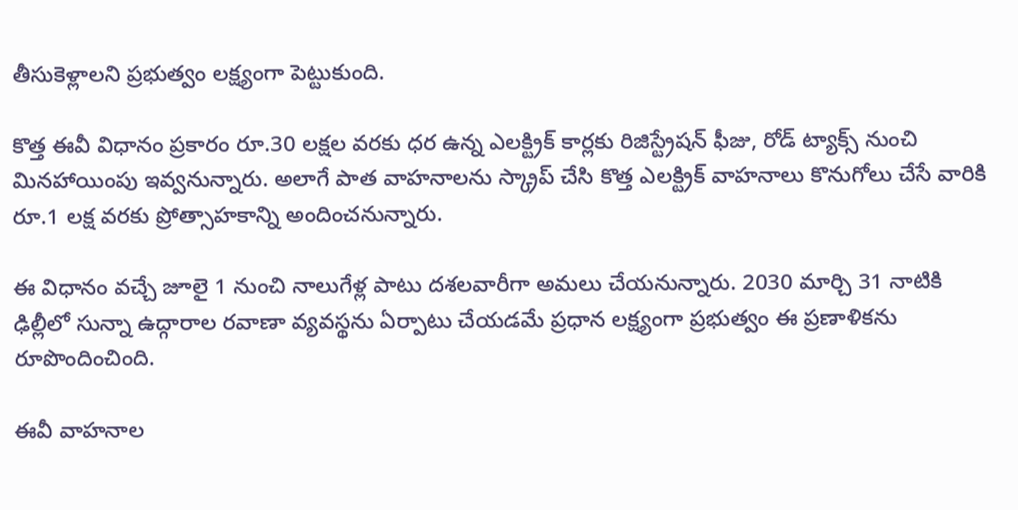తీసుకెళ్లాలని ప్రభుత్వం లక్ష్యంగా పెట్టుకుంది.

కొత్త ఈవీ విధానం ప్రకారం రూ.30 లక్షల వరకు ధర ఉన్న ఎలక్ట్రిక్ కార్లకు రిజిస్ట్రేషన్ ఫీజు, రోడ్ ట్యాక్స్ నుంచి మినహాయింపు ఇవ్వనున్నారు. అలాగే పాత వాహనాలను స్క్రాప్ చేసి కొత్త ఎలక్ట్రిక్ వాహనాలు కొనుగోలు చేసే వారికి రూ.1 లక్ష వరకు ప్రోత్సాహకాన్ని అందించనున్నారు.

ఈ విధానం వచ్చే జూలై 1 నుంచి నాలుగేళ్ల పాటు దశలవారీగా అమలు చేయనున్నారు. 2030 మార్చి 31 నాటికి ఢిల్లీలో సున్నా ఉద్గారాల రవాణా వ్యవస్థను ఏర్పాటు చేయడమే ప్రధాన లక్ష్యంగా ప్రభుత్వం ఈ ప్రణాళికను రూపొందించింది.

ఈవీ వాహనాల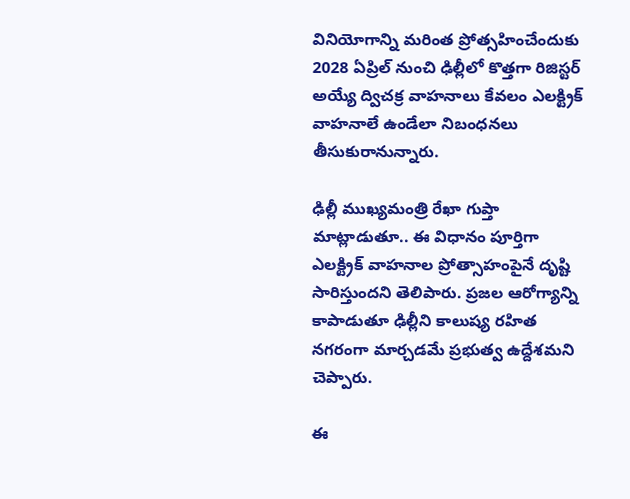వినియోగాన్ని మరింత ప్రోత్సహించేందుకు 2028 ఏప్రిల్ నుంచి ఢిల్లీలో కొత్తగా రిజిస్టర్ అయ్యే ద్విచక్ర వాహనాలు కేవలం ఎలక్ట్రిక్ వాహనాలే ఉండేలా నిబంధనలు తీసుకురానున్నారు.

ఢిల్లీ ముఖ్యమంత్రి రేఖా గుప్తా మాట్లాడుతూ.. ఈ విధానం పూర్తిగా ఎలక్ట్రిక్ వాహనాల ప్రోత్సాహంపైనే దృష్టి సారిస్తుందని తెలిపారు. ప్రజల ఆరోగ్యాన్ని కాపాడుతూ ఢిల్లీని కాలుష్య రహిత నగరంగా మార్చడమే ప్రభుత్వ ఉద్దేశమని చెప్పారు.

ఈ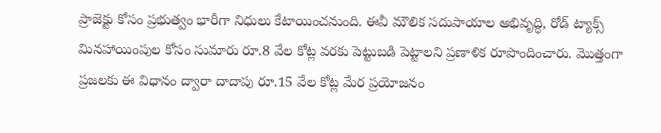ప్రాజెక్టు కోసం ప్రభుత్వం భారీగా నిధులు కేటాయించనుంది. ఈవీ మౌలిక సదుపాయాల అభివృద్ధి, రోడ్ ట్యాక్స్ మినహాయింపుల కోసం సుమారు రూ.8 వేల కోట్ల వరకు పెట్టుబడి పెట్టాలని ప్రణాళిక రూపొందించారు. మొత్తంగా ప్రజలకు ఈ విధానం ద్వారా దాదాపు రూ.15 వేల కోట్ల మేర ప్రయోజనం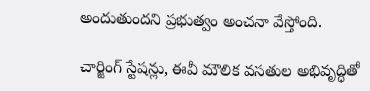అందుతుందని ప్రభుత్వం అంచనా వేస్తోంది.

చార్జింగ్ స్టేషన్లు, ఈవీ మౌలిక వసతుల అభివృద్ధితో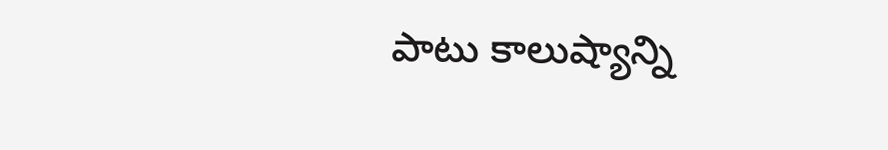పాటు కాలుష్యాన్ని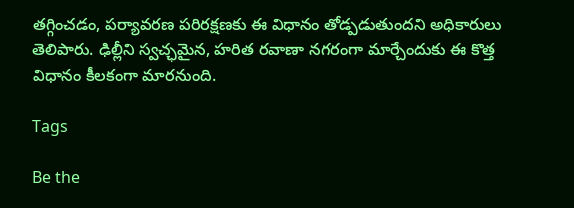తగ్గించడం, పర్యావరణ పరిరక్షణకు ఈ విధానం తోడ్పడుతుందని అధికారులు తెలిపారు. ఢిల్లీని స్వచ్ఛమైన, హరిత రవాణా నగరంగా మార్చేందుకు ఈ కొత్త విధానం కీలకంగా మారనుంది.

Tags

Be the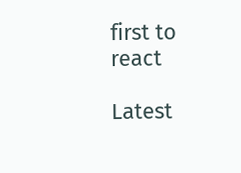first to react

Latest